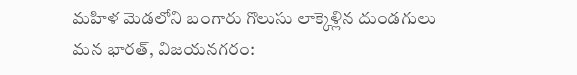మహిళ మెడలోని బంగారు గొలుసు లాక్కెళ్లిన దుండగులు
మన భారత్, విజయనగరం: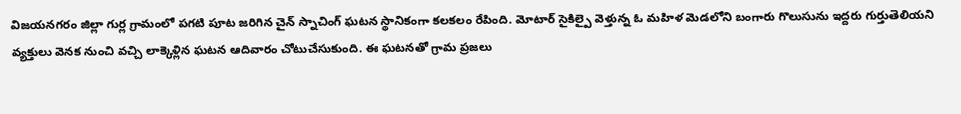విజయనగరం జిల్లా గుర్ల గ్రామంలో పగటి పూట జరిగిన చైన్ స్నాచింగ్ ఘటన స్థానికంగా కలకలం రేపింది. మోటార్ సైకిల్పై వెళ్తున్న ఓ మహిళ మెడలోని బంగారు గొలుసును ఇద్దరు గుర్తుతెలియని వ్యక్తులు వెనక నుంచి వచ్చి లాక్కెళ్లిన ఘటన ఆదివారం చోటుచేసుకుంది. ఈ ఘటనతో గ్రామ ప్రజలు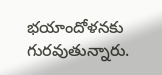భయాందోళనకు గురవుతున్నారు.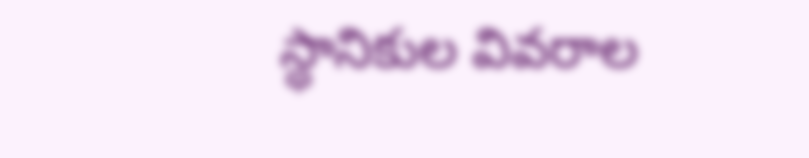స్థానికుల వివరాల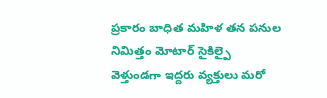ప్రకారం బాధిత మహిళ తన పనుల నిమిత్తం మోటార్ సైకిల్పై వెళ్తుండగా ఇద్దరు వ్యక్తులు మరో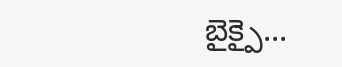బైక్పై...